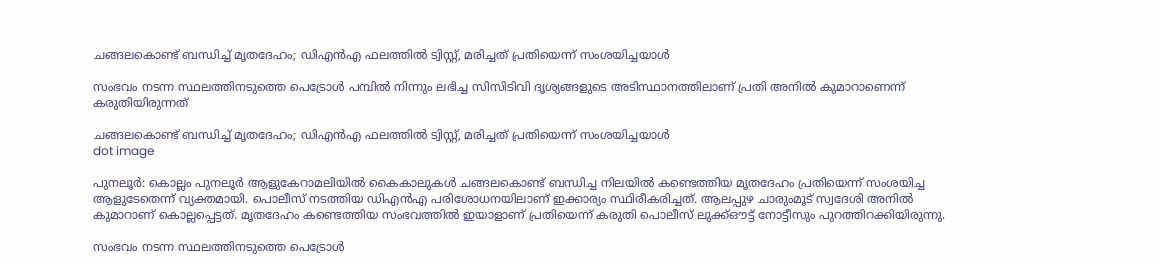ചങ്ങലകൊണ്ട് ബന്ധിച്ച് മൃതദേഹം; ഡിഎൻഎ ഫലത്തിൽ ട്വിസ്റ്റ്, മരിച്ചത് പ്രതിയെന്ന് സംശയിച്ചയാൾ

സംഭവം നടന്ന സ്ഥലത്തിനടുത്തെ പെട്രോൾ പമ്പിൽ നിന്നും ലഭിച്ച സിസിടിവി ദൃശ്യങ്ങളുടെ അടിസ്ഥാനത്തിലാണ് പ്രതി അനിൽ കുമാറാണെന്ന് കരുതിയിരുന്നത്

ചങ്ങലകൊണ്ട് ബന്ധിച്ച് മൃതദേഹം; ഡിഎൻഎ ഫലത്തിൽ ട്വിസ്റ്റ്, മരിച്ചത് പ്രതിയെന്ന് സംശയിച്ചയാൾ
dot image

പുനലൂർ: കൊല്ലം പുനലൂർ ആളുകേറാമലിയിൽ കൈകാലുകൾ ചങ്ങലകൊണ്ട് ബന്ധിച്ച നിലയിൽ കണ്ടെത്തിയ മൃതദേഹം പ്രതിയെന്ന് സംശയിച്ച ആളുടേതെന്ന് വ്യക്തമായി. പൊലീസ് നടത്തിയ ഡിഎൻഎ പരിശോധനയിലാണ് ഇക്കാര്യം സ്ഥിരീകരിച്ചത്. ആലപ്പുഴ ചാരുംമൂട് സ്വദേശി അനിൽ കുമാറാണ് കൊല്ലപ്പെട്ടത്. മൃതദേഹം കണ്ടെത്തിയ സംഭവത്തിൽ ഇയാളാണ് പ്രതിയെന്ന് കരുതി പൊലീസ് ലുക്ക്ഔട്ട് നോട്ടീസും പുറത്തിറക്കിയിരുന്നു.

സംഭവം നടന്ന സ്ഥലത്തിനടുത്തെ പെട്രോൾ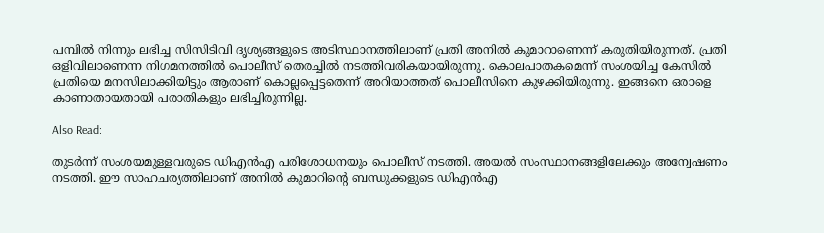പമ്പിൽ നിന്നും ലഭിച്ച സിസിടിവി ദൃശ്യങ്ങളുടെ അടിസ്ഥാനത്തിലാണ് പ്രതി അനിൽ കുമാറാണെന്ന് കരുതിയിരുന്നത്. പ്രതി ഒളിവിലാണെന്ന നിഗമനത്തിൽ പൊലീസ് തെരച്ചിൽ നടത്തിവരികയായിരുന്നു. കൊലപാതകമെന്ന് സംശയിച്ച കേസിൽ പ്രതിയെ മനസിലാക്കിയിട്ടും ആരാണ് കൊല്ലപ്പെട്ടതെന്ന് അറിയാത്തത് പൊലീസിനെ കുഴക്കിയിരുന്നു. ഇങ്ങനെ ഒരാളെ കാണാതായതായി പരാതികളും ലഭിച്ചിരുന്നില്ല.

Also Read:

തുടർന്ന് സംശയമുള്ളവരുടെ ഡിഎൻഎ പരിശോധനയും പൊലീസ് നടത്തി. അയൽ സംസ്ഥാനങ്ങളിലേക്കും അന്വേഷണം നടത്തി. ഈ സാഹചര്യത്തിലാണ് അനിൽ കുമാറിന്റെ ബന്ധുക്കളുടെ ഡിഎൻഎ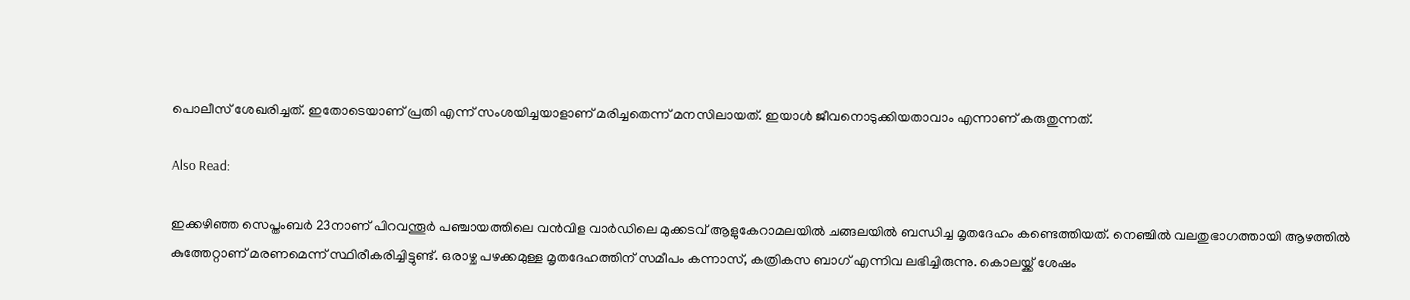പൊലീസ് ശേഖരിച്ചത്. ഇതോടെയാണ് പ്രതി എന്ന് സംശയിച്ചയാളാണ് മരിച്ചതെന്ന് മനസിലായത്. ഇയാൾ ജീവനൊടുക്കിയതാവാം എന്നാണ് കരുതുന്നത്.

Also Read:

ഇക്കഴിഞ്ഞ സെപ്തംബർ 23നാണ് പിറവന്തൂർ പഞ്ചായത്തിലെ വൻവിള വാർഡിലെ മുക്കടവ് ആളുകേറാമലയിൽ ചങ്ങലയിൽ ബന്ധിച്ച മൃതദേഹം കണ്ടെത്തിയത്. നെഞ്ചിൽ വലതുഭാഗത്തായി ആഴത്തിൽ കുത്തേറ്റാണ് മരണമെന്ന് സ്ഥിരീകരിച്ചിട്ടുണ്ട്. ഒരാഴ്ച പഴക്കമുള്ള മൃതദേഹത്തിന് സമീപം കന്നാസ്, കത്രികസ ബാഗ് എന്നിവ ലഭിച്ചിരുന്നു. കൊലയ്ക്ക് ശേഷം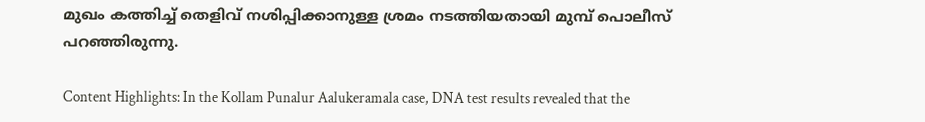മുഖം കത്തിച്ച് തെളിവ് നശിപ്പിക്കാനുള്ള ശ്രമം നടത്തിയതായി മുമ്പ് പൊലീസ് പറഞ്ഞിരുന്നു.

Content Highlights: In the Kollam Punalur Aalukeramala case, DNA test results revealed that the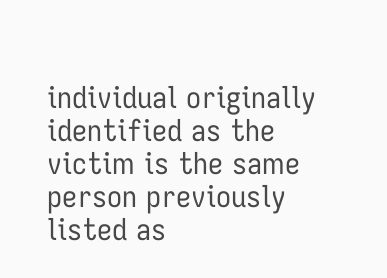individual originally identified as the victim is the same person previously listed as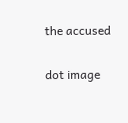the accused

dot image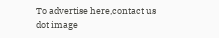To advertise here,contact us
dot image